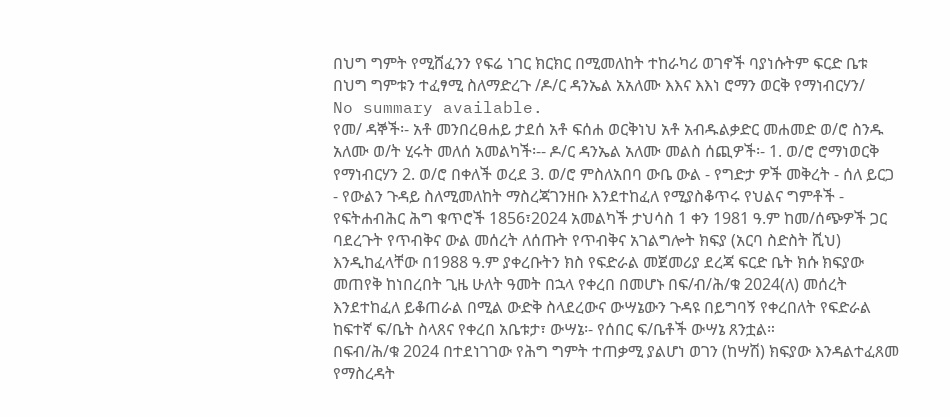በህግ ግምት የሚሸፈንን የፍሬ ነገር ክርክር በሚመለከት ተከራካሪ ወገኖች ባያነሱትም ፍርድ ቤቱ በህግ ግምቱን ተፈፃሚ ስለማድረጉ /ዶ/ር ዳንኤል አአለሙ እእና እእነ ሮማን ወርቅ የማነብርሃን/
No summary available.
የመ/ ዳኞች፡- አቶ መንበረፀሐይ ታደሰ አቶ ፍሰሐ ወርቅነህ አቶ አብዱልቃድር መሐመድ ወ/ሮ ስንዱ አለሙ ወ/ት ሂሩት መለሰ አመልካች፡-- ዶ/ር ዳንኤል አለሙ መልስ ሰጪዎች፡- 1. ወ/ሮ ሮማነወርቅ የማነብርሃን 2. ወ/ሮ በቀለች ወረደ 3. ወ/ሮ ምስለአበባ ውቤ ውል - የግድታ ዎች መቅረት - ሰለ ይርጋ - የውልን ጉዳይ ስለሚመለከት ማስረጃገንዘቡ እንደተከፈለ የሚያስቆጥሩ የህልና ግምቶች - የፍትሐብሕር ሕግ ቁጥሮች 1856፣2024 አመልካች ታህሳስ 1 ቀን 1981 ዓ.ም ከመ/ሰጭዎች ጋር ባደረጉት የጥብቅና ውል መሰረት ለሰጡት የጥብቅና አገልግሎት ክፍያ (አርባ ስድስት ሺህ) እንዲከፈላቸው በ1988 ዓ.ም ያቀረቡትን ክስ የፍድራል መጀመሪያ ደረጃ ፍርድ ቤት ክሱ ክፍያው መጠየቅ ከነበረበት ጊዜ ሁለት ዓመት በኋላ የቀረበ በመሆኑ በፍ/ብ/ሕ/ቁ 2024(ለ) መሰረት እንደተከፈለ ይቆጠራል በሚል ውድቅ ስላደረውና ውሣኔውን ጉዳዩ በይግባኝ የቀረበለት የፍድራል ከፍተኛ ፍ/ቤት ስላጸና የቀረበ አቤቱታ፣ ውሣኔ፡- የሰበር ፍ/ቤቶች ውሣኔ ጸንቷል።
በፍብ/ሕ/ቁ 2024 በተደነገገው የሕግ ግምት ተጠቃሚ ያልሆነ ወገን (ከሣሽ) ክፍያው እንዳልተፈጸመ የማስረዳት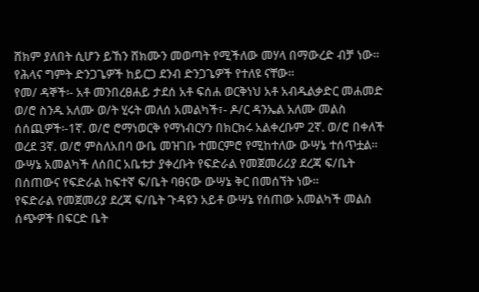ሸክም ያለበት ሲሆን ይኸን ሸክሙን መወጣት የሚችለው መሃላ በማውረድ ብቻ ነው።
የሕላና ግምት ድንጋጌዎች ከይርጋ ደንብ ድንጋጌዎች የተለዩ ናቸው።
የመ/ ዳኞች፡- አቶ መንበረፀሐይ ታደሰ አቶ ፍሰሐ ወርቅነህ አቶ አብዱልቃድር መሐመድ ወ/ሮ ስንዱ አለሙ ወ/ት ሂሩት መለሰ አመልካች፣- ዶ/ር ዳንኤል አለሙ መልስ ሰሰጪዎች፡-1ኛ. ወ/ሮ ሮማነወርቅ የማነብርሃን በክርክሩ አልቀረቡም 2ኛ. ወ/ሮ በቀለች ወረደ 3ኛ. ወ/ሮ ምስለአበባ ውቤ መዝገቡ ተመርምሮ የሚከተለው ውሣኔ ተሰጥቷል።
ውሣኔ አመልካች ለሰበር አቤቱታ ያቀረቡት የፍድራል የመጀመሪሪያ ደረጃ ፍ/ቤት በሰጠውና የፍድራል ከፍተኛ ፍ/ቤት ባፀናው ውሣኔ ቅር በመሰኘት ነው።
የፍድራል የመጀመሪያ ደረጃ ፍ/ቤት ጉዳዩን አይቶ ውሣኔ የሰጠው አመልካች መልስ ሰጭዎች በፍርድ ቤት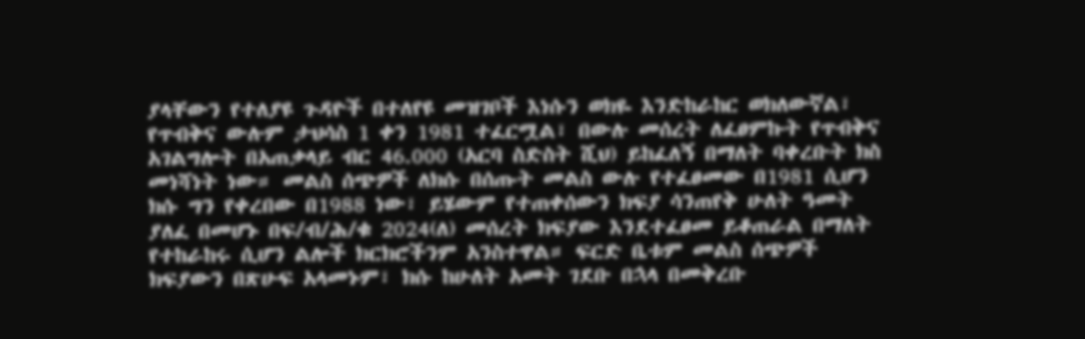ያላቸውን የተለያዩ ጉዳዮች በተለየዩ መዝገቦች እነሱን ወክዬ እንድከራከር ወክለውኛል፣ የጥብቅና ውሉም ታህሳስ 1 ቀን 1981 ተፈርሟል፣ በውሉ መሰረት ለፈፀምኩት የጥብቅና አገልግሎት በአጠቃላይ ብር 46.000 (አርባ ስድስት ሺህ) ይከፈለኝ በማለት ባቀረቡት ክስ መነሻነት ነው። መልስ ሰጭዎች ለክሱ በሰጡት መልስ ውሉ የተፈፀመው በ1981 ሲሆን ክሱ ግን የቀረበው በ1988 ነው፣ ይሄውም የተጠቀሰውን ክፍያ ሳንጠየቅ ሁለት ዓመት ያለፈ በመሆኑ በፍ/ብ/ሕ/ቁ 2024(ለ) መሰረት ክፍያው እንደተፈፀመ ይቆጠራል በማለት የተከራከሩ ሲሆን ልሎች ክርክሮችንም አንስተዋል። ፍርድ ቤቱም መልስ ሰጭዎች ክፍያውን በጽሁፍ አላመኑም፣ ክሱ ከሁለት አመት ገደቡ በኋላ በመቅረቡ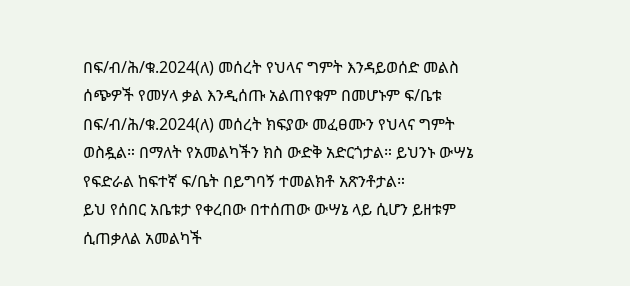በፍ/ብ/ሕ/ቁ.2024(ለ) መሰረት የህላና ግምት እንዳይወሰድ መልስ ሰጭዎች የመሃላ ቃል እንዲሰጡ አልጠየቁም በመሆኑም ፍ/ቤቱ በፍ/ብ/ሕ/ቁ.2024(ለ) መሰረት ክፍያው መፈፀሙን የህላና ግምት ወስዷል። በማለት የአመልካችን ክስ ውድቅ አድርጎታል። ይህንኑ ውሣኔ የፍድራል ከፍተኛ ፍ/ቤት በይግባኝ ተመልክቶ አጽንቶታል።
ይህ የሰበር አቤቱታ የቀረበው በተሰጠው ውሣኔ ላይ ሲሆን ይዘቱም ሲጠቃለል አመልካች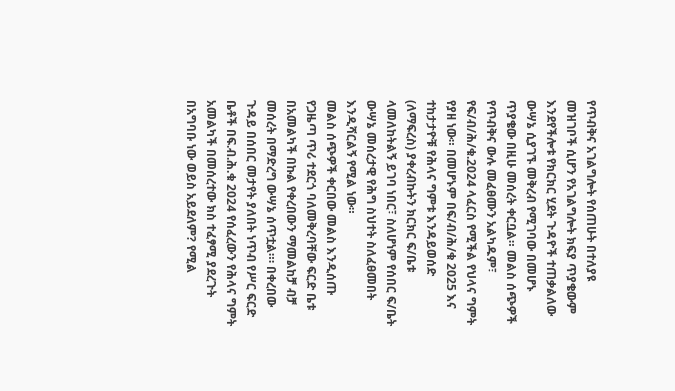የጥብቅና አገልግሎት የሰጠሁት በተለያዩ መዝገቦች ሲሆን የአገልግሎት ክፍያ ጥያቄውም እንደየችሎቱ የክርክር ሂደት ጉዳዮች ተጠቃልለው ውሣኔ ሲያገኙ መቅረብ የሚገባው በመሆኑ ጥያቄው በዚሁ መሰረት ቀርቧል። መልስ ሰጭዎች የጥብቅና ውሉ መፈፀሙን አልካዱም፣ የፍ/ብ/ሕ/ቁ.2024 ላፈርስ የሚችል የህላና ግምት የያዘ ነው። በመሆኑም በፍ/ብ/ሕ/ቁ 2025 እና ተከታታዮቹ የሕላና ግምቱ እንዳይወሰድ (ለማፍረስ) ያቀረብኩትን ክርክር ፍ/ቤቱ ላመለከትልኝ ይገባ ነበር፣ ስለሆነም የሰበር ፍ/ቤት ውሣኔ መሰረታዊ የሕግ ስህተት ስለፈፀመበት እንዲሻርልኝ የሚል ነው።
መልስ ሰጭዎች ቀርበው መልስ እንዲሰጡ የጋዜጣ ጥሪ ተደርጎ ባለመቅረባቸው ፍርድ ቤቱ በአመልካች በኩል የቀረበውን ማመልከቻ ብቻ መሰረት በማድረግ ውሣኔ ሰጥቷል።፡ በቀረበው ጉዳይ በሰበር መታየት ያለበት ነጥብ የሥር ፍርድ ቤቶች በፍ.ብ.ሕ.ቁ 2024 የሰፈረውን የሕላና ግምት አመልካች በመሰረተው ክስ ተፈፃሚ ያደረጉት በአግባቡ ነው ወይስ አይደለም? የሚል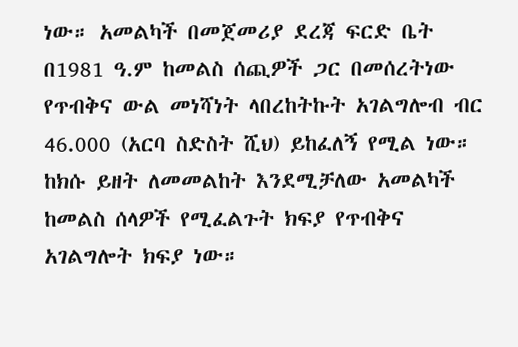ነው። አመልካች በመጀመሪያ ደረጃ ፍርድ ቤት በ1981 ዓ.ም ከመልስ ሰጪዎች ጋር በመሰረትነው የጥብቅና ውል መነሻነት ላበረከትኩት አገልግሎብ ብር 46.000 (አርባ ስድስት ሺህ) ይከፈለኝ የሚል ነው። ከክሱ ይዘት ለመመልከት እንደሚቻለው አመልካች ከመልስ ሰላዎች የሚፈልጉት ክፍያ የጥብቅና አገልግሎት ክፍያ ነው።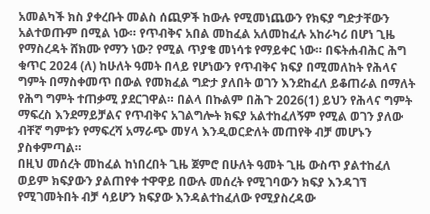አመልካች ክስ ያቀረቡት መልስ ሰጪዎች ከውሉ የሚመነጨውን የክፍያ ግድታቸውን አልተወጡም በሚል ነው። የጥብቅና አበል መከፈል አለመከፈሉ አከራካሪ በሆነ ጊዜ የማስረዳት ሸክሙ የማን ነው? የሚል ጥያቄ መነሳቱ የማይቀር ነው። በፍትሐብሕር ሕግ ቁጥር 2024 (ለ) ከሁለት ዓመት በላይ የሆነውን የጥብቅና ክፍያ በሚመለከት የሕላና ግምት በማስቀመጥ በውል የመክፈል ግድታ ያለበት ወገን እንደከፈለ ይቆጠራል በማለት የሕግ ግምት ተጠቃሚ ያደርገዋል። በልላ በኩልም በሕጉ 2026(1) ይህን የሕላና ግምት ማፍረስ እንደማይቻልና የጥብቅና አገልግሎት ክፍያ አልተከፈለኝም የሚል ወገን ያለው ብቸኛ ግምቱን የማፍረሻ አማራጭ መሃላ እንዲወርድለት መጠየቅ ብቻ መሆኑን ያስቀምጣል።
በዚህ መሰረት መከፈል ከነበረበት ጊዜ ጀምሮ በሁለት ዓመት ጊዜ ውስጥ ያልተከፈለ ወይም ክፍያውን ያልጠየቀ ተዋዋይ በውሉ መሰረት የሚገባውን ክፍያ እንዳገኘ የሚገመትበት ብቻ ሳይሆን ክፍያው እንዳልተከፈለው የሚያስረዳው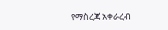የማስረጃ አቀራረብ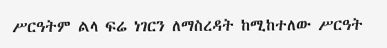ሥርዓትም ልላ ፍሬ ነገርን ለማስረዳት ከሚከተለው ሥርዓት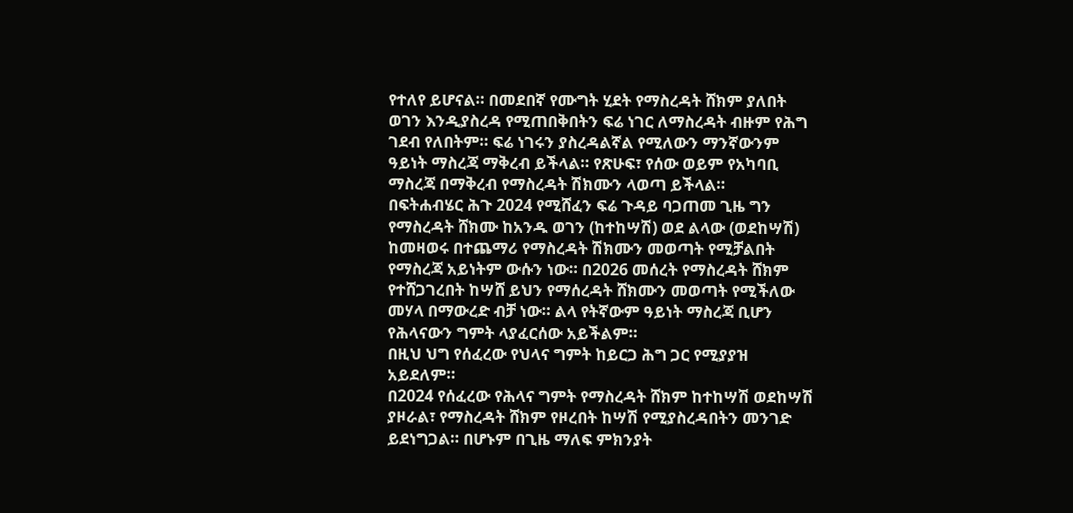የተለየ ይሆናል። በመደበኛ የሙግት ሂደት የማስረዳት ሸክም ያለበት ወገን እንዲያስረዳ የሚጠበቅበትን ፍሬ ነገር ለማስረዳት ብዙም የሕግ ገደብ የለበትም። ፍሬ ነገሩን ያስረዳልኛል የሚለውን ማንኛውንም ዓይነት ማስረጃ ማቅረብ ይችላል። የጽሁፍ፣ የሰው ወይም የአካባቢ ማስረጃ በማቅረብ የማስረዳት ሽክሙን ላወጣ ይችላል።
በፍትሐብሄር ሕጉ 2024 የሚሸፈን ፍሬ ጉዳይ ባጋጠመ ጊዜ ግን የማስረዳት ሸክሙ ከአንዱ ወገን (ከተከሣሽ) ወደ ልላው (ወደከሣሽ) ከመዛወሩ በተጨማሪ የማስረዳት ሽክሙን መወጣት የሚቻልበት የማስረጃ አይነትም ውሱን ነው። በ2026 መሰረት የማስረዳት ሸክም የተሸጋገረበት ከሣሸ ይህን የማሰረዳት ሸክሙን መወጣት የሚችለው መሃላ በማውረድ ብቻ ነው። ልላ የትኛውም ዓይነት ማስረጃ ቢሆን የሕላናውን ግምት ላያፈርሰው አይችልም።
በዚህ ህግ የሰፈረው የህላና ግምት ከይርጋ ሕግ ጋር የሚያያዝ አይደለም።
በ2024 የሰፈረው የሕላና ግምት የማስረዳት ሸክም ከተከሣሽ ወደከሣሽ ያዞራል፣ የማስረዳት ሸክም የዞረበት ከሣሽ የሚያስረዳበትን መንገድ ይደነግጋል። በሆኑም በጊዜ ማለፍ ምክንያት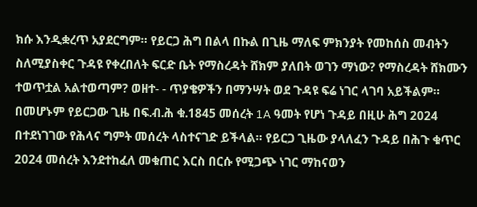ክሱ እንዲቋረጥ አያደርግም። የይርጋ ሕግ በልላ በኩል በጊዜ ማለፍ ምክንያት የመከሰስ መብትን ስለሚያስቀር ጉዳዩ የቀረበለት ፍርድ ቤት የማስረዳት ሸክም ያለበት ወገን ማነው? የማስረዳት ሸክሙን ተወጥቷል አልተወጣም? ወዘተ- - ጥያቄዎችን በማንሣት ወደ ጉዳዩ ፍሬ ነገር ላገባ አይችልም። በመሆኑም የይርጋው ጊዜ በፍ.ብ.ሕ ቁ.1845 መሰረት 1A ዓመት የሆነ ጉዳይ በዚሁ ሕግ 2024 በተደነገገው የሕላና ግምት መሰረት ላስተናገድ ይችላል። የይርጋ ጊዜው ያላለፈን ጉዳይ በሕጉ ቁጥር 2024 መሰረት እንደተከፈለ መቁጠር እርስ በርሱ የሚጋጭ ነገር ማከናወን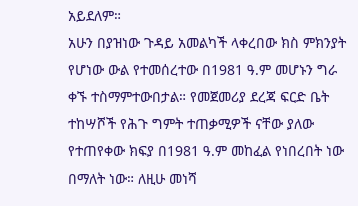አይደለም።
አሁን በያዝነው ጉዳይ አመልካች ላቀረበው ክስ ምክንያት የሆነው ውል የተመሰረተው በ1981 ዓ.ም መሆኑን ግራ ቀኙ ተስማምተውበታል። የመጀመሪያ ደረጃ ፍርድ ቤት ተከሣሾች የሕጉ ግምት ተጠቃሚዎች ናቸው ያለው የተጠየቀው ክፍያ በ1981 ዓ.ም መከፈል የነበረበት ነው በማለት ነው። ለዚሁ መነሻ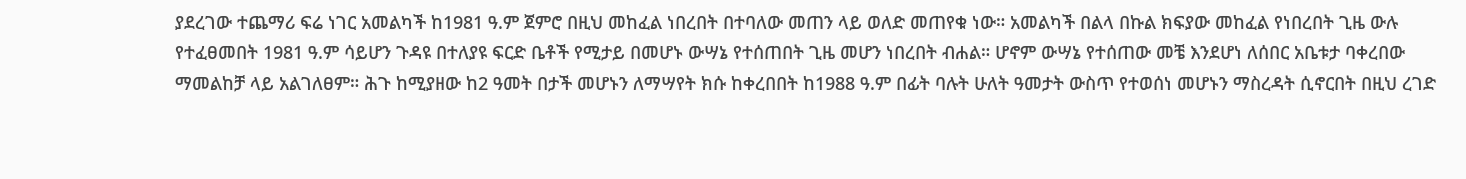ያደረገው ተጨማሪ ፍሬ ነገር አመልካች ከ1981 ዓ.ም ጀምሮ በዚህ መከፈል ነበረበት በተባለው መጠን ላይ ወለድ መጠየቁ ነው። አመልካች በልላ በኩል ክፍያው መከፈል የነበረበት ጊዜ ውሉ የተፈፀመበት 1981 ዓ.ም ሳይሆን ጉዳዩ በተለያዩ ፍርድ ቤቶች የሚታይ በመሆኑ ውሣኔ የተሰጠበት ጊዜ መሆን ነበረበት ብሐል። ሆኖም ውሣኔ የተሰጠው መቼ እንደሆነ ለሰበር አቤቱታ ባቀረበው ማመልከቻ ላይ አልገለፀም። ሕጉ ከሚያዘው ከ2 ዓመት በታች መሆኑን ለማሣየት ክሱ ከቀረበበት ከ1988 ዓ.ም በፊት ባሉት ሁለት ዓመታት ውስጥ የተወሰነ መሆኑን ማስረዳት ሲኖርበት በዚህ ረገድ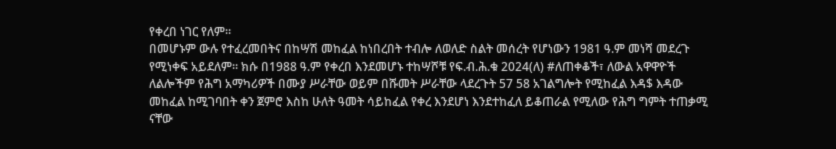የቀረበ ነገር የለም።
በመሆኑም ውሉ የተፈረመበትና በከሣሽ መከፈል ከነበረበት ተብሎ ለወለድ ስልት መሰረት የሆነውን 1981 ዓ.ም መነሻ መደረጉ የሚነቀፍ አይደለም። ክሱ በ1988 ዓ.ም የቀረበ እንደመሆኑ ተከሣሾቹ የፍ.ብ.ሕ.ቁ 2024(ለ) #ለጠቀቆች፣ ለውል አዋዋዮች ለልሎችም የሕግ አማካሪዎች በሙያ ሥራቸው ወይም በሹመት ሥራቸው ላደረጉት 57 58 አገልግሎት የሚከፈል እዳ$ እዳው መከፈል ከሚገባበት ቀን ጀምሮ እስከ ሁለት ዓመት ሳይከፈል የቀረ እንደሆነ እንደተከፈለ ይቆጠራል የሚለው የሕግ ግምት ተጠቃሚ ናቸው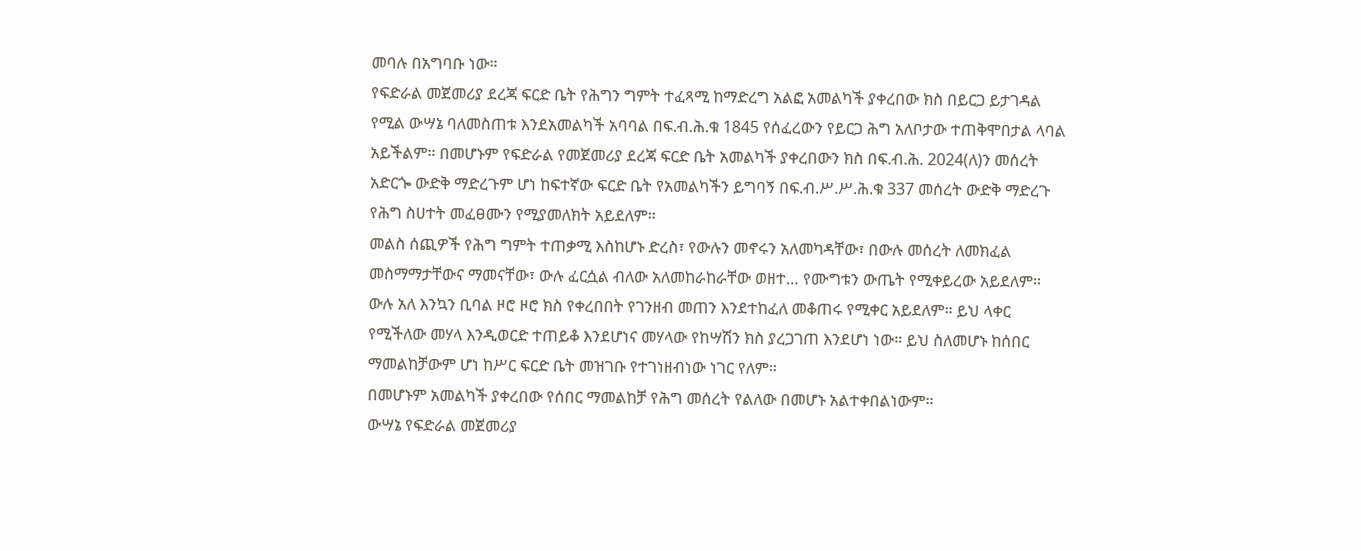መባሉ በአግባቡ ነው።
የፍድራል መጀመሪያ ደረጃ ፍርድ ቤት የሕግን ግምት ተፈጻሚ ከማድረግ አልፎ አመልካች ያቀረበው ክስ በይርጋ ይታገዳል የሚል ውሣኔ ባለመስጠቱ እንደአመልካች አባባል በፍ.ብ.ሕ.ቁ 1845 የሰፈረውን የይርጋ ሕግ አለቦታው ተጠቅሞበታል ላባል አይችልም። በመሆኑም የፍድራል የመጀመሪያ ደረጃ ፍርድ ቤት አመልካች ያቀረበውን ክስ በፍ.ብ.ሕ. 2024(ለ)ን መሰረት አድርጐ ውድቅ ማድረጉም ሆነ ከፍተኛው ፍርድ ቤት የአመልካችን ይግባኝ በፍ.ብ.ሥ.ሥ.ሕ.ቁ 337 መሰረት ውድቅ ማድረጉ የሕግ ስሀተት መፈፀሙን የሚያመለክት አይደለም።
መልስ ሰጪዎች የሕግ ግምት ተጠቃሚ እስከሆኑ ድረስ፣ የውሉን መኖሩን አለመካዳቸው፣ በውሉ መሰረት ለመክፈል መስማማታቸውና ማመናቸው፣ ውሉ ፈርሷል ብለው አለመከራከራቸው ወዘተ… የሙግቱን ውጤት የሚቀይረው አይደለም። ውሉ አለ እንኳን ቢባል ዞሮ ዞሮ ክስ የቀረበበት የገንዘብ መጠን እንደተከፈለ መቆጠሩ የሚቀር አይደለም። ይህ ላቀር የሚችለው መሃላ እንዲወርድ ተጠይቆ እንደሆነና መሃላው የከሣሽን ክስ ያረጋገጠ እንደሆነ ነው። ይህ ስለመሆኑ ከሰበር ማመልከቻውም ሆነ ከሥር ፍርድ ቤት መዝገቡ የተገነዘብነው ነገር የለም።
በመሆኑም አመልካች ያቀረበው የሰበር ማመልከቻ የሕግ መሰረት የልለው በመሆኑ አልተቀበልነውም።
ውሣኔ የፍድራል መጀመሪያ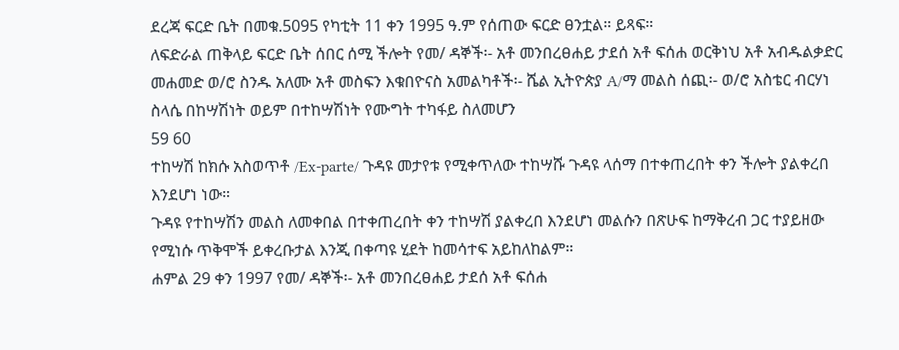ደረጃ ፍርድ ቤት በመቁ.5095 የካቲት 11 ቀን 1995 ዓ.ም የሰጠው ፍርድ ፀንቷል። ይጻፍ።
ለፍድራል ጠቅላይ ፍርድ ቤት ሰበር ሰሚ ችሎት የመ/ ዳኞች፡- አቶ መንበረፀሐይ ታደሰ አቶ ፍሰሐ ወርቅነህ አቶ አብዱልቃድር መሐመድ ወ/ሮ ስንዱ አለሙ አቶ መስፍን እቁበዮናስ አመልካቶች፡- ሼል ኢትዮጵያ A/ማ መልስ ሰጪ፡- ወ/ሮ አስቴር ብርሃነ ስላሴ በከሣሽነት ወይም በተከሣሽነት የሙግት ተካፋይ ስለመሆን
59 60
ተከሣሽ ከክሱ አስወጥቶ /Ex-parte/ ጉዳዩ መታየቱ የሚቀጥለው ተከሣሹ ጉዳዩ ላሰማ በተቀጠረበት ቀን ችሎት ያልቀረበ እንደሆነ ነው።
ጉዳዩ የተከሣሽን መልስ ለመቀበል በተቀጠረበት ቀን ተከሣሽ ያልቀረበ እንደሆነ መልሱን በጽሁፍ ከማቅረብ ጋር ተያይዘው የሚነሱ ጥቅሞች ይቀረቡታል እንጂ በቀጣዩ ሂደት ከመሳተፍ አይከለከልም።
ሐምል 29 ቀን 1997 የመ/ ዳኞች፡- አቶ መንበረፀሐይ ታደሰ አቶ ፍሰሐ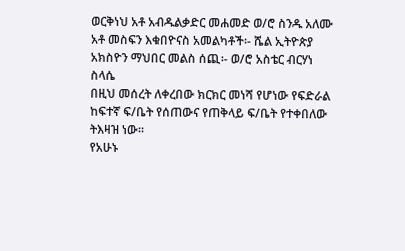ወርቅነህ አቶ አብዱልቃድር መሐመድ ወ/ሮ ስንዱ አለሙ አቶ መስፍን እቁበዮናስ አመልካቶች፡- ሼል ኢትዮጵያ አክስዮን ማህበር መልስ ሰጪ፡- ወ/ሮ አስቴር ብርሃነ ስላሴ
በዚህ መሰረት ለቀረበው ክርክር መነሻ የሆነው የፍድራል ከፍተኛ ፍ/ቤት የሰጠውና የጠቅላይ ፍ/ቤት የተቀበለው ትእዛዝ ነው።
የአሁኑ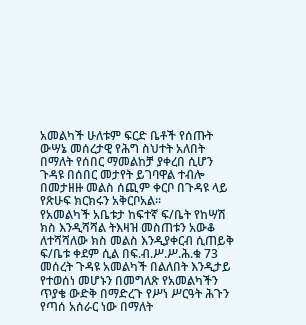አመልካች ሁለቱም ፍርድ ቤቶች የሰጡት ውሣኔ መሰረታዊ የሕግ ስህተት አለበት በማለት የሰበር ማመልከቻ ያቀረበ ሲሆን ጉዳዩ በሰበር መታየት ይገባዋል ተብሎ በመታዘዙ መልስ ሰጪም ቀርቦ በጉዳዩ ላይ የጽሁፍ ክርክሩን አቅርቦአል።
የአመልካች አቤቱታ ከፍተኛ ፍ/ቤት የከሣሽ ክስ እንዲሻሻል ትእዛዝ መስጠቱን አውቆ ለተሻሻለው ክስ መልስ እንዲያቀርብ ሲጠይቅ ፍ/ቤቱ ቀደም ሲል በፍ.ብ.ሥ.ሥ.ሕ.ቁ 73 መሰረት ጉዳዩ አመልካች በልለበት እንዲታይ የተወሰነ መሆኑን በመግለጽ የአመልካችን ጥያቄ ውድቅ በማድረጉ የሥነ ሥርዓት ሕጉን የጣሰ አሰራር ነው በማለት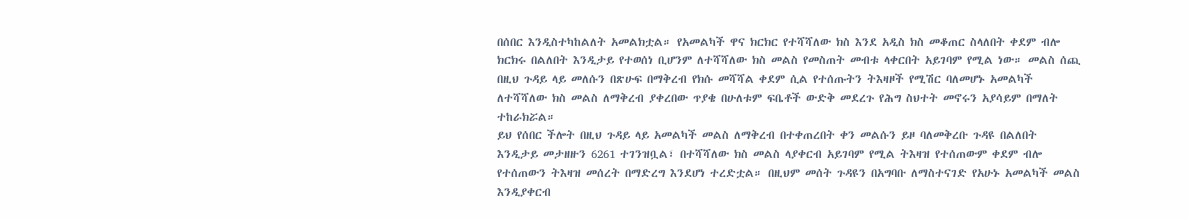በሰበር እንዲስተካከልለት አመልክቷል። የአመልካች ዋና ክርክር የተሻሻለው ክስ እንደ አዲስ ክስ መቆጠር ስላለበት ቀደም ብሎ ክርክሩ በልለበት እንዲታይ የተወሰነ ቢሆንም ለተሻሻለው ክስ መልስ የመስጠት መብቱ ላቀርበት አይገባም የሚል ነው። መልስ ሰጪ በዚህ ጉዳይ ላይ መለሱን በጽሁፍ በማቅረብ የክሱ መሻሻል ቀደም ሲል የተሰጡትን ትእዛዞች የሚሽር ባለመሆኑ አመልካች ለተሻሻለው ክስ መልስ ለማቅረብ ያቀረበው ጥያቄ በሁለቱም ፍቤቶች ውድቅ መደረጉ የሕግ ስህተት መኖሩን አያሳይም በማለት ተከራክሯል።
ይህ የሰበር ችሎት በዚህ ጉዳይ ላይ አመልካች መልስ ለማቅረብ በተቀጠረበት ቀን መልሱን ይዞ ባለመቅረቡ ጉዳዩ በልለበት እንዲታይ መታዘዙን 6261 ተገንዝቧል፣ በተሻሻለው ክስ መልስ ላያቀርብ አይገባም የሚል ትእዛዝ የተሰጠውም ቀደም ብሎ የተሰጠውን ትእዛዝ መሰረት በማድረግ እንደሆነ ተረድቷል። በዚህም መሰት ጉዳዩን በአግባቡ ለማስተናገድ የአሁኑ አመልካች መልስ እንዲያቀርብ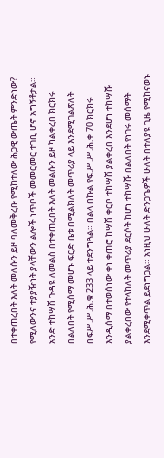በተቀጠረበት እለት መለሱን ይዞ ባለመቅረቡ የሚከተለው ሕጋዊ ውጤት ምንድነው?
የሚለውንና ተያያዥነት ያላቸውን ልሎች ነጥቦች መመርመር ተገቢ ሆኖ አግኝቶታል።
አንድ ተከሣሽ ጉዳዩ ለመልስ በተቀጠረበት እለት መልሱን ይዞ ካልቀረበ ክርክሩ በልለበት የሚሰማ መሆኑ ፍርድ ቤቱ በሚልክለት መጥሪያ ላይ እንደሚገልጽለት በፍሥ.ሥ.ሕ.ቁ 233 ላይ ተደንግጓል። በልላ በኩል የፍ.ሥ.ሥ.ሕ.ቀ 70 ክርክሩ እንዲሰማ በተወሰነው ቀነ ቀጠሮ ከሣሽ ቀርቦ ተከሣሽ ያልቀረበ እንደሆነ ተከሣሹ ያልቀረበው የተላከለት መጥሪያ ደርሶት ከሆነ ተከሣሹ በልለበት የነገሩ መሰማት እንደሚቀጥል ይደነግጋል። አነዚህ ሁለት ድንጋጌዎች ሁለት በተለያዩ ጊዜ የሚከናወኑ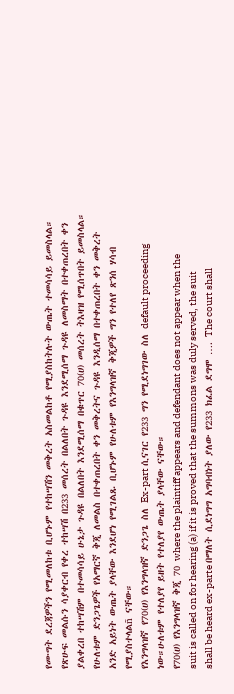የሙግት ደረጃዎችን የሚመለከቱ ቢሆኑም የተከሣሽን መቅረት አስመልከቶ የሚያስከትሉት ውጤት ተመሳሳይ ይመስላል። የጽሁፍ መልሱን ሳያቀርብ የቀረ ተከሣሽ በ233 መሰረት በልለበት ጉዳዩ እንደሚሰማ ጉዳዩ ለመስማት በተቀጠረበት ቀን ያልቀረበ ተከሣሽም በተመሳሳይ ሁኔታ ጉዳዩ በልለበት እንደሚሰማ በቁጥር 70(ሀ) መሰረት ትእዛዝ የሚሰጥበት ይመስላል። የሁለቱም ድንጋጌዎች የአማርኛ ቅጂ ለመልስ በተቀጠረበት ቀን መቅረትና ጉዳዩ እንዲሰማ በተቀጠረበት ቀን መቅረት አንድ አይነት ውጤት ያላቸው እንደሆነ የሚገልጹ ቢሆኑም የሁለቱም የእንግላዝኛ ቅጂዎች ግን የተለየ ጽንሰ ሃሳብ የሚያስተላልñ ናቸው።
የእንግላዝኛ የ70(ሀ) የእንግላዝኛ ድንጋጌ ስለ Ex-part ሲናገር የ233 ግን የሚደነግገው ስለ default proceeding ነው።ሁለቱም የተለያየ ይዘት የተለያየ ውጤት ያላቸው ናቸው።
የ70(ሀ) የእንግላዝኛ ቅጂ 70 where the plaintiff appears and defendant does not appear when the suit is called on for hearing (a) if it is proved that the summons was duly served, the suit shall be heard ex-parte በማለት ሲደነግግ አግባብነት ያለው የ233 ክፈል ደግሞ …. The court shall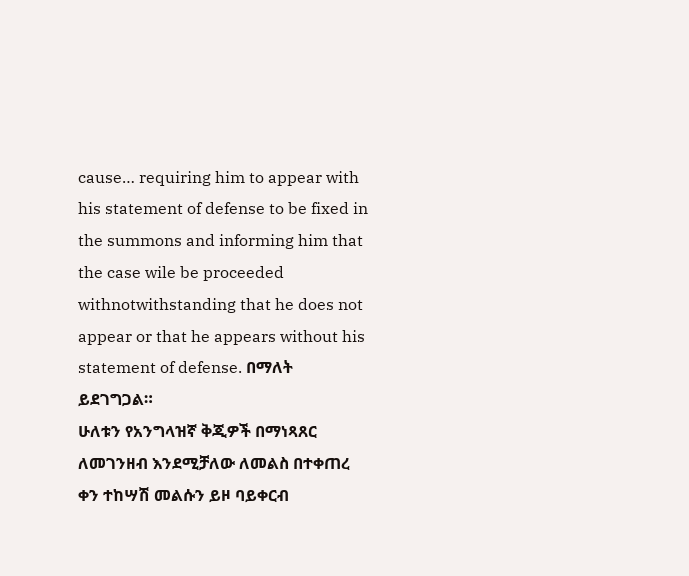cause… requiring him to appear with his statement of defense to be fixed in the summons and informing him that the case wile be proceeded withnotwithstanding that he does not appear or that he appears without his statement of defense. በማለት ይደገግጋል።
ሁለቱን የአንግላዝኛ ቅጂዎች በማነጻጸር ለመገንዘብ እንደሚቻለው ለመልስ በተቀጠረ ቀን ተከሣሽ መልሱን ይዞ ባይቀርብ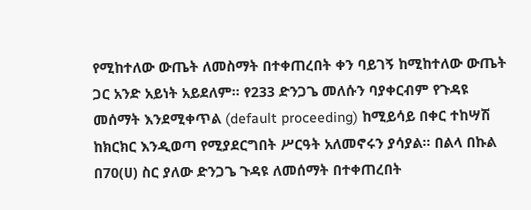የሚከተለው ውጤት ለመስማት በተቀጠረበት ቀን ባይገኝ ከሚከተለው ውጤት ጋር አንድ አይነት አይደለም። የ233 ድንጋጌ መለሱን ባያቀርብም የጉዳዩ መሰማት እንደሚቀጥል (default proceeding) ከሚይሳይ በቀር ተከሣሽ ከክርክር እንዲወጣ የሚያደርግበት ሥርዓት አለመኖሩን ያሳያል። በልላ በኩል በ70(ሀ) ስር ያለው ድንጋጌ ጉዳዩ ለመሰማት በተቀጠረበት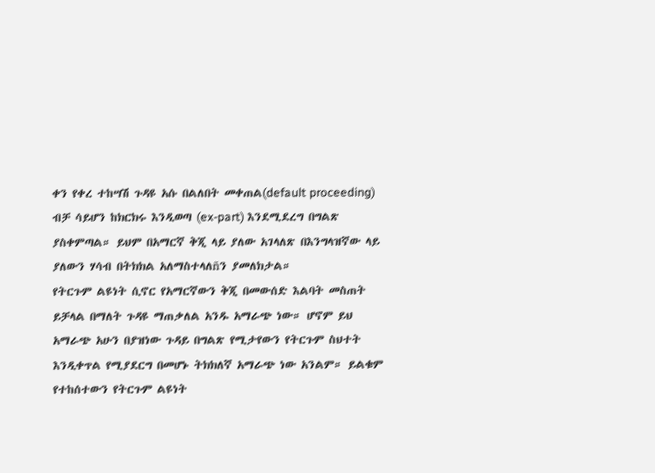ቀን የቀረ ተከሣሽ ጉዳዩ አሱ በልለበት መቀጠል(default proceeding) ብቻ ሳይሆን ከክርክሩ እንዲወጣ (ex-part) እንደሚደረግ በግልጽ ያስቀምጣል። ይህም በአማርኛ ቅጂ ላይ ያለው አገላለጽ በእንግላዝኛው ላይ ያለውን ሃሳብ በትክክል አለማስተላለñን ያመለክታል።
የትርጉም ልዩነት ሲኖር የአማርኛውን ቅጂ በመውሰድ እልባት መስጠት ይቻላል በማለት ጉዳዩ ማጠቃለል አንዱ አማራጭ ነው። ሆኖም ይህ አማራጭ አሁን በያዝነው ጉዳይ በግልጽ የሚታየውን የትርጉም ስህተት እንዲቀጥል የሚያደርግ በመሆኑ ትክክለኛ አማራጭ ነው አንልም። ይልቁም የተከሰተውን የትርጉም ልዩነት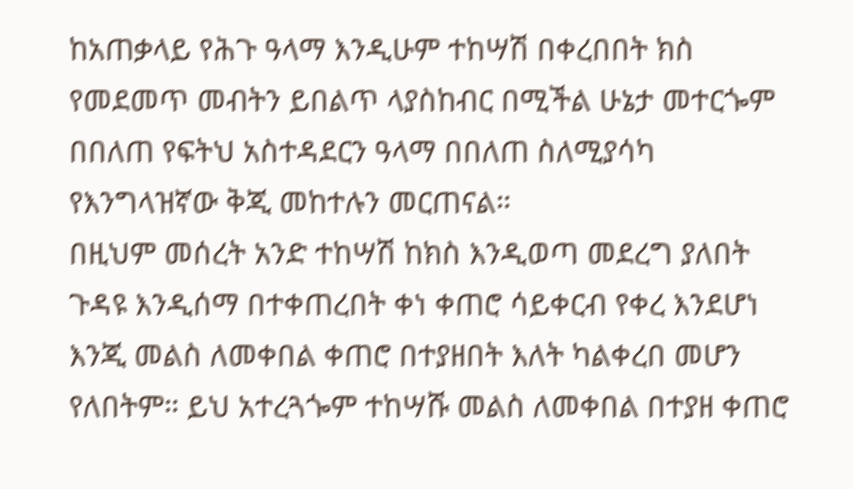ከአጠቃላይ የሕጉ ዓላማ እንዲሁም ተከሣሽ በቀረበበት ክስ የመደመጥ መብትን ይበልጥ ላያስከብር በሚችል ሁኔታ መተርጐም በበለጠ የፍትህ አስተዳደርን ዓላማ በበለጠ ስለሚያሳካ የእንግላዝኛው ቅጂ መከተሉን መርጠናል።
በዚህም መሰረት አንድ ተከሣሽ ከክስ እንዲወጣ መደረግ ያለበት ጉዳዩ እንዲሰማ በተቀጠረበት ቀነ ቀጠሮ ሳይቀርብ የቀረ እንደሆነ እንጂ መልስ ለመቀበል ቀጠሮ በተያዘበት እለት ካልቀረበ መሆን የለበትም። ይህ አተረጓጐም ተከሣሹ መልስ ለመቀበል በተያዘ ቀጠሮ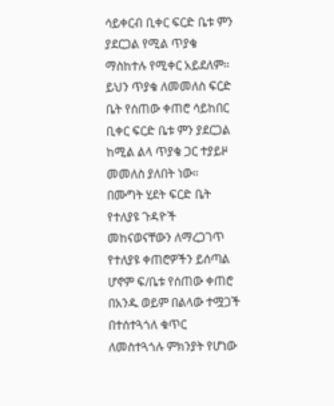ሳይቀርብ ቢቀር ፍርድ ቤቱ ምን ያደርጋል የሚል ጥያቄ ማስከተሉ የሚቀር አይደለም። ይህን ጥያቄ ለመመለስ ፍርድ ቤት የሰጠው ቀጠሮ ሳይከበር ቢቀር ፍርድ ቤቱ ምን ያደርጋል ከሚል ልላ ጥያቄ ጋር ተያይዞ መመለስ ያለበት ነው።
በሙግት ሂደት ፍርድ ቤት የተለያዩ ጉዳዮች መከናወናቸውን ለማረጋገጥ የተለያዩ ቀጠሮዎችን ይሰጣል ሆኖም ፍ/ቤቱ የሰጠው ቀጠሮ በአንዱ ወይም በልላው ተሟጋች በተሰተጓጎለ ቁጥር ለመስተጓጎሉ ምክንያት የሆነው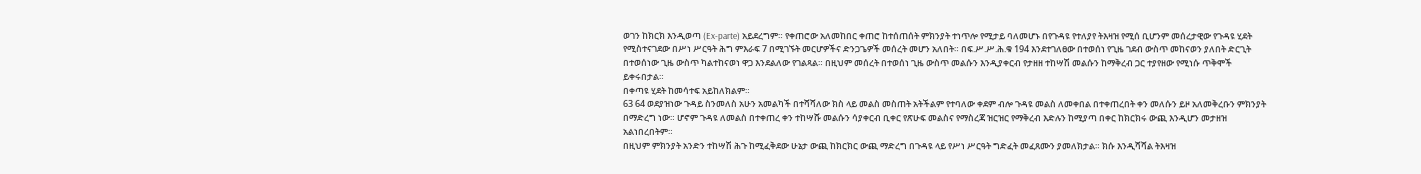ወገን ከክርክ እንዲወጣ (Ex-parte) አይደረግም። የቀጠሮው አለመከበር ቀጠሮ ከተሰጠሰት ምክንያት ተነጥሎ የሚታይ ባለመሆኑ በየጉዳዩ የተለያየ ትእዛዝ የሚሰ ቢሆንም መሰረታዊው የጉዳዩ ሂደት የሚስተናገደው በሥነ ሥርዓት ሕግ ምእራፍ 7 በሚገኙት መርሆዎችና ድንጋጌዎች መሰረት መሆን አለበት። በፍ.ሥ.ሥ.ሕ.ቁ 194 እንደተገለፀው በተወሰነ የጊዜ ገደብ ውስጥ መከናወን ያለበት ድርጊት በተወሰነው ጊዜ ውስጥ ካልተከናወነ ዋጋ እንደልለው የገልጻል። በዚህም መሰረት በተወሰነ ጊዜ ውስጥ መልሱን እንዲያቀርብ የታዘዘ ተከሣሽ መልሱን ከማቅረብ ጋር ተያየዘው የሚነሱ ጥቅሞች ይቀሩበታል።
በቀጣዩ ሂደት ከመሳተፍ አይከለክልም።
63 64 ወደያዝነው ጉዳይ ስንመለስ አሁን አመልካች በተሻሻለው ክስ ላይ መልስ መስጠት አትችልም የተባለው ቀደም ብሎ ጉዳዩ መልስ ለመቀበል በተቀጠረበት ቀን መለሱን ይዞ አለመቅረቡን ምክንያት በማድረግ ነው። ሆኖም ጉዳዩ ለመልስ በተቀጠረ ቀን ተከሣሹ መልሱን ሳያቀርብ ቢቀር የጽሁፍ መልስና የማስረጃ ዝርዝር የማቅረብ እድሉን ከሚያጣ በቀር ከክርክሩ ውጪ እንዲሆን መታዘዝ አልነበረበትም።
በዚህም ምክንያት አንድን ተከሣሽ ሕጉ ከሚፈቅደው ሁኔታ ውጪ ከክርክር ውጪ ማድረግ በጉዳዩ ላይ የሥነ ሥርዓት ግድፈት መፈጸሙን ያመለክታል። ክሱ እንዲሻሻል ትእዛዝ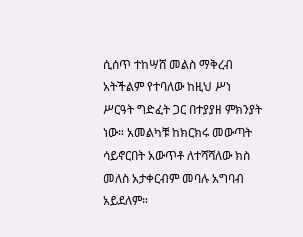ሲሰጥ ተከሣሸ መልስ ማቅረብ አትችልም የተባለው ከዚህ ሥነ ሥርዓት ግድፈት ጋር በተያያዘ ምክንያት ነው። አመልካቹ ከክርክሩ መውጣት ሳይኖርበት አውጥቶ ለተሻሻለው ክስ መለስ አታቀርብም መባሉ አግባብ አይደለም።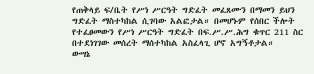የጠቅላይ ፍ/ቤት የሥነ ሥርዓት ግድፈት መፈጸሙን በማመን ይህን ግድፈት ማስተካከል ሲገባው አልፎታል። በመሆኑም የሰበር ችሎት የተፈፀመውን የሥነ ሥርዓት ግድፈት በፍ.ሥ.ሥ.ሕግ ቁጥር 211 ስር በተደነገገው መሰረት ማሰተካከል አስፈላጊ ሆኖ አግኝቶታል።
ውሣኔ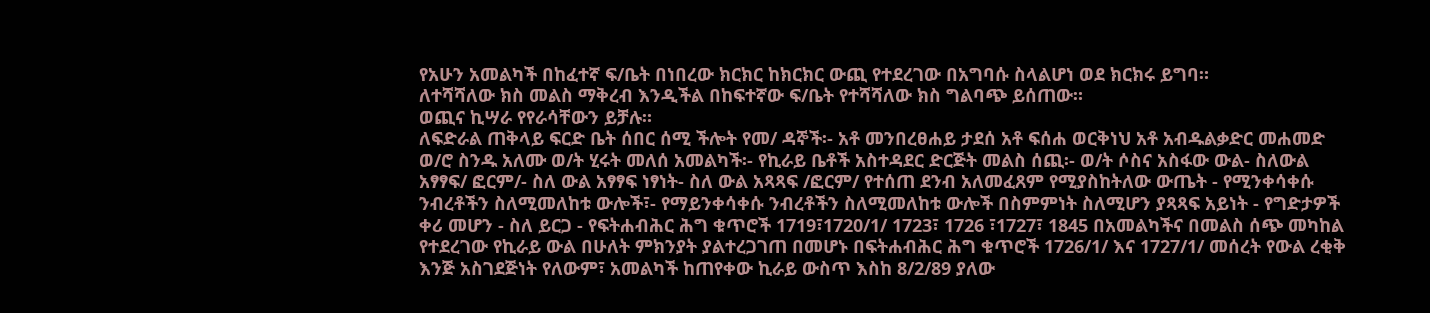የአሁን አመልካች በከፈተኛ ፍ/ቤት በነበረው ክርክር ከክርክር ውጪ የተደረገው በአግባሱ ስላልሆነ ወደ ክርክሩ ይግባ።
ለተሻሻለው ክስ መልስ ማቅረብ እንዲችል በከፍተኛው ፍ/ቤት የተሻሻለው ክስ ግልባጭ ይሰጠው።
ወጪና ኪሣራ የየራሳቸውን ይቻሉ።
ለፍድራል ጠቅላይ ፍርድ ቤት ሰበር ሰሚ ችሎት የመ/ ዳኞች፡- አቶ መንበረፀሐይ ታደሰ አቶ ፍሰሐ ወርቅነህ አቶ አብዱልቃድር መሐመድ ወ/ሮ ስንዱ አለሙ ወ/ት ሂሩት መለሰ አመልካች፡- የኪራይ ቤቶች አስተዳደር ድርጅት መልስ ሰጪ፡- ወ/ት ሶስና አስፋው ውል- ስለውል አፃፃፍ/ ፎርም/- ስለ ውል አፃፃፍ ነፃነት- ስለ ውል አጻጻፍ /ፎርም/ የተሰጠ ደንብ አለመፈጸም የሚያስከትለው ውጤት - የሚንቀሳቀሱ ንብረቶችን ስለሚመለከቱ ውሎች፣- የማይንቀሳቀሱ ንብረቶችን ስለሚመለከቱ ውሎች በስምምነት ስለሚሆን ያጻጻፍ አይነት - የግድታዎች ቀሪ መሆን - ስለ ይርጋ - የፍትሐብሕር ሕግ ቁጥሮች 1719፣1720/1/ 1723፣ 1726 ፣1727፣ 1845 በአመልካችና በመልስ ሰጭ መካከል የተደረገው የኪራይ ውል በሁለት ምክንያት ያልተረጋገጠ በመሆኑ በፍትሐብሕር ሕግ ቁጥሮች 1726/1/ እና 1727/1/ መሰረት የውል ረቂቅ እንጅ አስገደጅነት የለውም፣ አመልካች ከጠየቀው ኪራይ ውስጥ እስከ 8/2/89 ያለው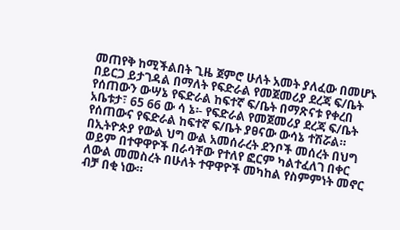መጠየቅ ከሚችልበት ጊዜ ጀምሮ ሁለት አመት ያለፈው በመሆኑ በይርጋ ይታገዳል በማለት የፍድራል የመጀመሪያ ደረጃ ፍ/ቤት የሰጠውን ውሣኔ የፍድራል ከፍተኛ ፍ/ቤት በማጽናቱ የቀረበ አቤቱታ፣ 65 66 ው ሳ ኔ፡- የፍድራል የመጀመሪያ ደረጃ ፍ/ቤት የሰጠውና የፍድራል ከፍተኛ ፍ/ቤት ያፀናው ውሳኔ ተሽሯል።
በኢትዮጵያ የውል ህግ ውል አመሰራረት ደንቦች መሰረት በህግ ወይም በተዋዋዮች በራሳቸው የተለየ ፎርም ካልተፈለገ በቀር ለውል መመስረት በሁለት ተዋዋዮች መካከል የስምምነት መኖር ብቻ በቂ ነው።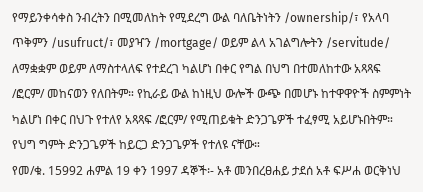የማይንቀሳቀስ ንብረትን በሚመለከት የሚደረግ ውል ባለቤትነትን /ownership/፣ የአላባ ጥቅምን /usufruct/፣ መያዣን /mortgage/ ወይም ልላ አገልግሎትን /servitude/ ለማቋቋም ወይም ለማስተላለፍ የተደረገ ካልሆነ በቀር የግል በህግ በተመለከተው አጻጻፍ /ፎርም/ መከናወን የለበትም። የኪራይ ውል ከነዚህ ውሎች ውጭ በመሆኑ ከተዋዋዮች ስምምነት ካልሆነ በቀር በህጉ የተለየ አጻጻፍ /ፎርም/ የሚጠይቁት ድንጋጌዎች ተፈፃሚ አይሆኑበትም።
የህግ ግምት ድንጋጌዎች ከይርጋ ድንጋጌዎች የተለዩ ናቸው።
የመ/ቁ. 15992 ሐምል 19 ቀን 1997 ዳኞች፡- አቶ መንበረፀሐይ ታደሰ አቶ ፍሥሐ ወርቅነህ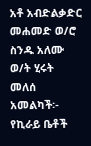አቶ አብድልቃድር መሐመድ ወ/ሮ ስንዱ አለሙ ወ/ት ሂሩት መለሰ አመልካች፡- የኪራይ ቤቶች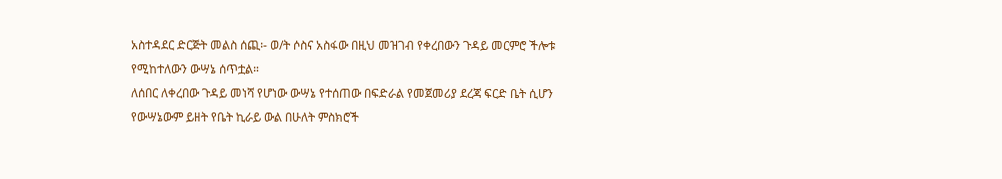አስተዳደር ድርጅት መልስ ሰጪ፡- ወ/ት ሶስና አስፋው በዚህ መዝገብ የቀረበውን ጉዳይ መርምሮ ችሎቱ የሚከተለውን ውሣኔ ሰጥቷል።
ለሰበር ለቀረበው ጉዳይ መነሻ የሆነው ውሣኔ የተሰጠው በፍድራል የመጀመሪያ ደረጃ ፍርድ ቤት ሲሆን የውሣኔውም ይዘት የቤት ኪራይ ውል በሁለት ምስክሮች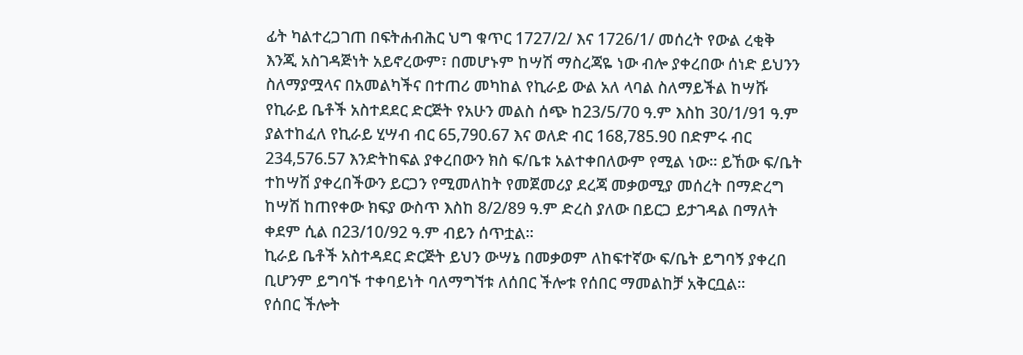ፊት ካልተረጋገጠ በፍትሐብሕር ህግ ቁጥር 1727/2/ እና 1726/1/ መሰረት የውል ረቂቅ እንጂ አስገዳጅነት አይኖረውም፣ በመሆኑም ከሣሽ ማስረጃዬ ነው ብሎ ያቀረበው ሰነድ ይህንን ስለማያሟላና በአመልካችና በተጠሪ መካከል የኪራይ ውል አለ ላባል ስለማይችል ከሣሹ የኪራይ ቤቶች አስተደደር ድርጅት የአሁን መልስ ሰጭ ከ23/5/70 ዓ.ም እስከ 30/1/91 ዓ.ም ያልተከፈለ የኪራይ ሂሣብ ብር 65,790.67 እና ወለድ ብር 168,785.90 በድምሩ ብር 234,576.57 እንድትከፍል ያቀረበውን ክስ ፍ/ቤቱ አልተቀበለውም የሚል ነው። ይኸው ፍ/ቤት ተከሣሽ ያቀረበችውን ይርጋን የሚመለከት የመጀመሪያ ደረጃ መቃወሚያ መሰረት በማድረግ ከሣሽ ከጠየቀው ክፍያ ውስጥ እስከ 8/2/89 ዓ.ም ድረስ ያለው በይርጋ ይታገዳል በማለት ቀደም ሲል በ23/10/92 ዓ.ም ብይን ሰጥቷል።
ኪራይ ቤቶች አስተዳደር ድርጅት ይህን ውሣኔ በመቃወም ለከፍተኛው ፍ/ቤት ይግባኝ ያቀረበ ቢሆንም ይግባኙ ተቀባይነት ባለማግኘቱ ለሰበር ችሎቱ የሰበር ማመልከቻ አቅርቧል።
የሰበር ችሎት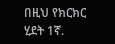በዚህ የክርክር ሂደት 1ኛ.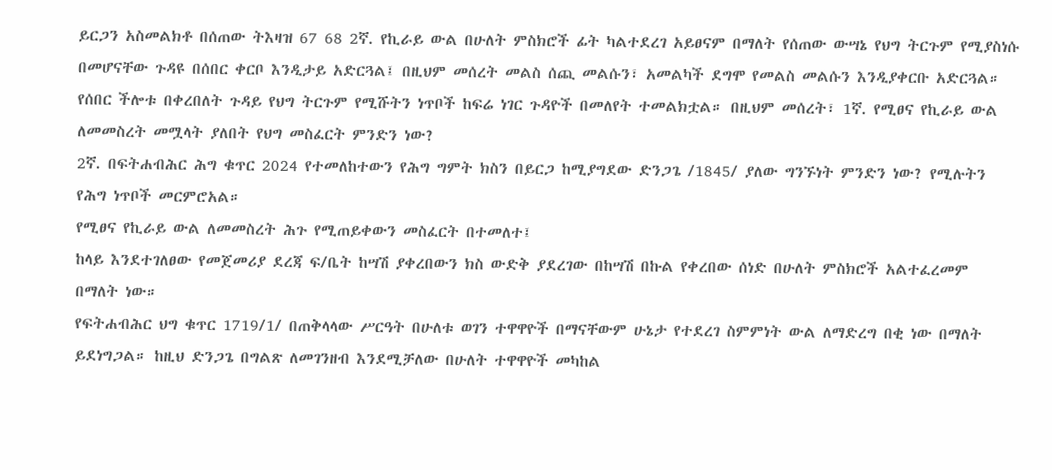ይርጋን አስመልክቶ በሰጠው ትእዛዝ 67 68 2ኛ. የኪራይ ውል በሁለት ምስክሮች ፊት ካልተደረገ አይፀናም በማለት የሰጠው ውሣኔ የህግ ትርጉም የሚያስነሱ በመሆናቸው ጉዳዩ በሰበር ቀርቦ እንዲታይ አድርጓል፤ በዚህም መሰረት መልስ ሰጪ መልሱን፣ አመልካች ደግሞ የመልስ መልሱን እንዲያቀርቡ አድርጓል።
የሰበር ችሎቱ በቀረበለት ጉዳይ የህግ ትርጉም የሚሹትን ነጥቦች ከፍሬ ነገር ጉዳዮች በመለየት ተመልክቷል። በዚህም መሰረት፣ 1ኛ. የሚፀና የኪራይ ውል ለመመስረት መሟላት ያለበት የህግ መስፈርት ምንድን ነው?
2ኛ. በፍትሐብሕር ሕግ ቁጥር 2024 የተመለከተውን የሕግ ግምት ክስን በይርጋ ከሚያግደው ድንጋጌ /1845/ ያለው ግንኙነት ምንድን ነው? የሚሉትን የሕግ ነጥቦች መርምሮአል።
የሚፀና የኪራይ ውል ለመመስረት ሕጉ የሚጠይቀውን መስፈርት በተመለተ፤
ከላይ እንደተገለፀው የመጀመሪያ ደረጃ ፍ/ቤት ከሣሽ ያቀረበውን ክስ ውድቅ ያደረገው በከሣሽ በኩል የቀረበው ሰነድ በሁለት ምስክሮች አልተፈረመም በማለት ነው።
የፍትሐብሕር ህግ ቁጥር 1719/1/ በጠቅላላው ሥርዓት በሁለቱ ወገን ተዋዋዮች በማናቸውም ሁኔታ የተደረገ ስምምነት ውል ለማድረግ በቂ ነው በማለት ይደነግጋል። ከዚህ ድንጋጌ በግልጽ ለመገንዘብ እንደሚቻለው በሁለት ተዋዋዮች መካከል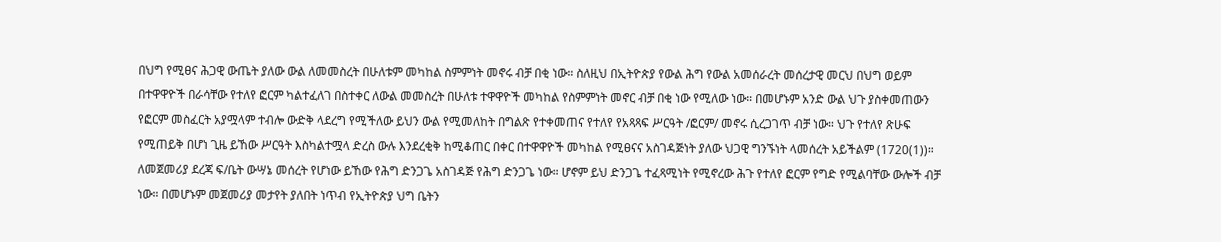በህግ የሚፀና ሕጋዊ ውጤት ያለው ውል ለመመስረት በሁለቱም መካከል ስምምነት መኖሩ ብቻ በቂ ነው። ስለዚህ በኢትዮጵያ የውል ሕግ የውል አመሰራረት መሰረታዊ መርህ በህግ ወይም በተዋዋዮች በራሳቸው የተለየ ፎርም ካልተፈለገ በስተቀር ለውል መመስረት በሁለቱ ተዋዋዮች መካከል የስምምነት መኖር ብቻ በቂ ነው የሚለው ነው። በመሆኑም አንድ ውል ህጉ ያስቀመጠውን የፎርም መስፈርት አያሟላም ተብሎ ውድቅ ላደረግ የሚችለው ይህን ውል የሚመለከት በግልጽ የተቀመጠና የተለየ የአጻጻፍ ሥርዓት /ፎርም/ መኖሩ ሲረጋገጥ ብቻ ነው። ህጉ የተለየ ጽሁፍ የሚጠይቅ በሆነ ጊዜ ይኸው ሥርዓት እስካልተሟላ ድረስ ውሉ እንደረቂቅ ከሚቆጠር በቀር በተዋዋዮች መካከል የሚፀናና አስገዳጅነት ያለው ህጋዊ ግንኙነት ላመሰረት አይችልም (1720(1))። ለመጀመሪያ ደረጃ ፍ/ቤት ውሣኔ መሰረት የሆነው ይኸው የሕግ ድንጋጌ አስገዳጅ የሕግ ድንጋጌ ነው። ሆኖም ይህ ድንጋጌ ተፈጻሚነት የሚኖረው ሕጉ የተለየ ፎርም የግድ የሚልባቸው ውሎች ብቻ ነው። በመሆኑም መጀመሪያ መታየት ያለበት ነጥብ የኢትዮጵያ ህግ ቤትን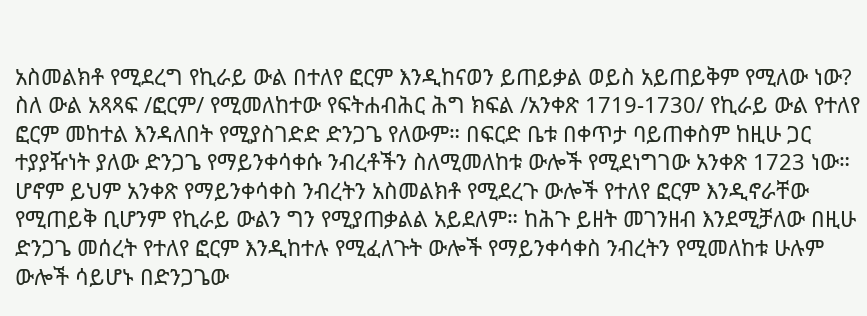አስመልክቶ የሚደረግ የኪራይ ውል በተለየ ፎርም እንዲከናወን ይጠይቃል ወይስ አይጠይቅም የሚለው ነው?
ስለ ውል አጻጻፍ /ፎርም/ የሚመለከተው የፍትሐብሕር ሕግ ክፍል /አንቀጽ 1719-1730/ የኪራይ ውል የተለየ ፎርም መከተል እንዳለበት የሚያስገድድ ድንጋጌ የለውም። በፍርድ ቤቱ በቀጥታ ባይጠቀስም ከዚሁ ጋር ተያያዥነት ያለው ድንጋጌ የማይንቀሳቀሱ ንብረቶችን ስለሚመለከቱ ውሎች የሚደነግገው አንቀጽ 1723 ነው።
ሆኖም ይህም አንቀጽ የማይንቀሳቀስ ንብረትን አስመልክቶ የሚደረጉ ውሎች የተለየ ፎርም እንዲኖራቸው የሚጠይቅ ቢሆንም የኪራይ ውልን ግን የሚያጠቃልል አይደለም። ከሕጉ ይዘት መገንዘብ እንደሚቻለው በዚሁ ድንጋጌ መሰረት የተለየ ፎርም እንዲከተሉ የሚፈለጉት ውሎች የማይንቀሳቀስ ንብረትን የሚመለከቱ ሁሉም ውሎች ሳይሆኑ በድንጋጌው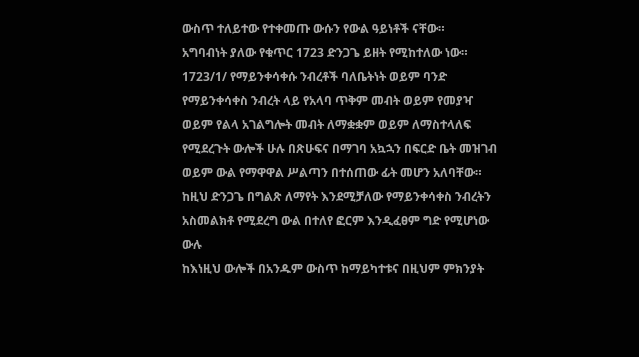ውስጥ ተለይተው የተቀመጡ ውሱን የውል ዓይነቶች ናቸው።
አግባብነት ያለው የቁጥር 1723 ድንጋጌ ይዘት የሚከተለው ነው።
1723/1/ የማይንቀሳቀሱ ንብረቶች ባለቤትነት ወይም ባንድ የማይንቀሳቀስ ንብረት ላይ የአላባ ጥቅም መብት ወይም የመያዣ ወይም የልላ አገልግሎት መብት ለማቋቋም ወይም ለማስተላለፍ የሚደረጉት ውሎች ሁሉ በጽሁፍና በማገባ አኳኋን በፍርድ ቤት መዝገብ ወይም ውል የማዋዋል ሥልጣን በተሰጠው ፊት መሆን አለባቸው።
ከዚህ ድንጋጌ በግልጽ ለማየት እንደሚቻለው የማይንቀሳቀስ ንብረትን አስመልክቶ የሚደረግ ውል በተለየ ፎርም እንዲፈፀም ግድ የሚሆነው ውሉ
ከእነዚህ ውሎች በአንዱም ውስጥ ከማይካተቱና በዚህም ምክንያት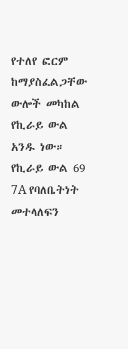የተለየ ፎርም ከማያስፈልጋቸው ውሎች መካከል የኪራይ ውል አንዱ ነው። የኪራይ ውል 69 7A የባለቤትነት መተላለፍን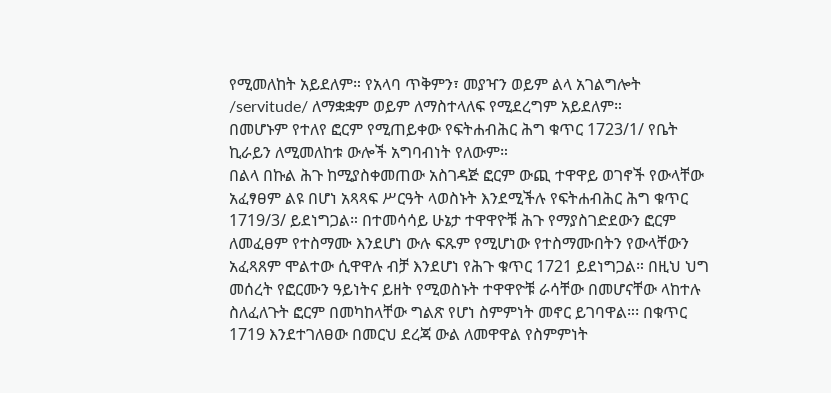የሚመለከት አይደለም። የአላባ ጥቅምን፣ መያዣን ወይም ልላ አገልግሎት /servitude/ ለማቋቋም ወይም ለማስተላለፍ የሚደረግም አይደለም።
በመሆኑም የተለየ ፎርም የሚጠይቀው የፍትሐብሕር ሕግ ቁጥር 1723/1/ የቤት ኪራይን ለሚመለከቱ ውሎች አግባብነት የለውም።
በልላ በኩል ሕጉ ከሚያስቀመጠው አስገዳጅ ፎርም ውጪ ተዋዋይ ወገኖች የውላቸው አፈፃፀም ልዩ በሆነ አጻጻፍ ሥርዓት ላወስኑት እንደሚችሉ የፍትሐብሕር ሕግ ቁጥር 1719/3/ ይደነግጋል። በተመሳሳይ ሁኔታ ተዋዋዮቹ ሕጉ የማያስገድደውን ፎርም ለመፈፀም የተስማሙ እንደሆነ ውሉ ፍጹም የሚሆነው የተስማሙበትን የውላቸውን አፈጻጸም ሞልተው ሲዋዋሉ ብቻ እንደሆነ የሕጉ ቁጥር 1721 ይደነግጋል። በዚህ ህግ መሰረት የፎርሙን ዓይነትና ይዘት የሚወስኑት ተዋዋዮቹ ራሳቸው በመሆናቸው ላከተሉ ስለፈለጉት ፎርም በመካከላቸው ግልጽ የሆነ ስምምነት መኖር ይገባዋል።፡ በቁጥር 1719 እንደተገለፀው በመርህ ደረጃ ውል ለመዋዋል የስምምነት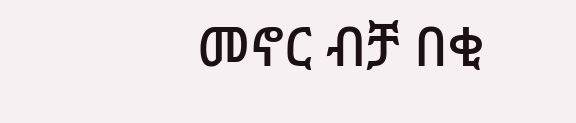መኖር ብቻ በቂ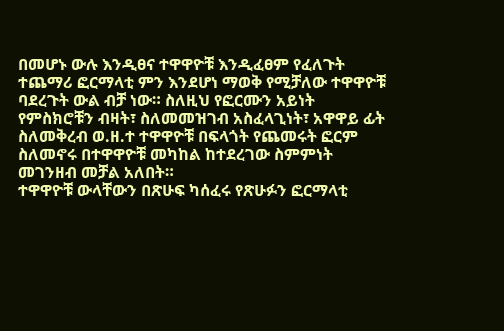በመሆኑ ውሉ እንዲፀና ተዋዋዮቹ እንዲፈፀም የፈለጉት ተጨማሪ ፎርማላቲ ምን እንደሆነ ማወቅ የሚቻለው ተዋዋዮቹ ባደረጉት ውል ብቻ ነው። ስለዚህ የፎርሙን አይነት የምስክሮቹን ብዛት፣ ስለመመዝገብ አስፈላጊነት፣ አዋዋይ ፊት ስለመቅረብ ወ.ዘ.ተ ተዋዋዮቹ በፍላጎት የጨመሩት ፎርም ስለመኖሩ በተዋዋዮቹ መካከል ከተደረገው ስምምነት መገንዘብ መቻል አለበት።
ተዋዋዮቹ ውላቸውን በጽሁፍ ካሰፈሩ የጽሁፉን ፎርማላቲ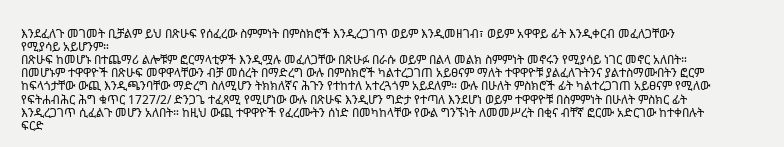እንደፈለጉ መገመት ቢቻልም ይህ በጽሁፍ የሰፈረው ስምምነት በምስክሮች እንዲረጋገጥ ወይም እንዲመዘገብ፣ ወይም አዋዋይ ፊት እንዲቀርብ መፈለጋቸውን የሚያሳይ አይሆንም።
በጽሁፍ ከመሆኑ በተጨማሪ ልሎቹም ፎርማላቲዎች እንዲሟሉ መፈለጋቸው በጽሁፉ በራሱ ወይም በልላ መልክ ስምምነት መኖሩን የሚያሳይ ነገር መኖር አለበት።
በመሆኑም ተዋዋዮች በጽሁፍ መዋዋላቸውን ብቻ መሰረት በማድረግ ውሉ በምስክሮች ካልተረጋገጠ አይፀናም ማለት ተዋዋዮቹ ያልፈለጉትንና ያልተስማሙበትን ፎርም ከፍላጎታቸው ውጪ እንዲጫንባቸው ማድረግ ስለሚሆን ትክክለኛና ሕጉን የተከተለ አተረጓጎም አይደለም። ውሉ በሁለት ምስክሮች ፊት ካልተረጋገጠ አይፀናም የሚለው የፍትሐብሕር ሕግ ቁጥር 1727/2/ ድንጋጌ ተፈጻሚ የሚሆነው ውሉ በጽሁፍ እንዲሆን ግድታ የተጣለ እንደሆነ ወይም ተዋዋዮቹ በስምምነት በሁለት ምስክር ፊት እንዲረጋገጥ ሲፈልጉ መሆን አለበት። ከዚህ ውጪ ተዋዋዮች የፈረሙትን ሰነድ በመካከላቸው የውል ግንኙነት ለመመሥረት በቂና ብቸኛ ፎርሙ አድርገው ከተቀበሉት ፍርድ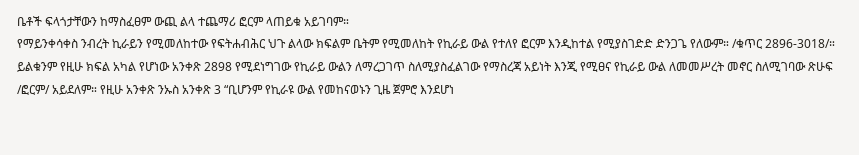ቤቶች ፍላጎታቸውን ከማስፈፀም ውጪ ልላ ተጨማሪ ፎርም ላጠይቁ አይገባም።
የማይንቀሳቀስ ንብረት ኪራይን የሚመለከተው የፍትሐብሕር ህጉ ልላው ክፍልም ቤትም የሚመለከት የኪራይ ውል የተለየ ፎርም እንዲከተል የሚያስገድድ ድንጋጌ የለውም። /ቁጥር 2896-3018/። ይልቁንም የዚሁ ክፍል አካል የሆነው አንቀጽ 2898 የሚደነግገው የኪራይ ውልን ለማረጋገጥ ስለሚያስፈልገው የማስረጃ አይነት እንጂ የሚፀና የኪራይ ውል ለመመሥረት መኖር ስለሚገባው ጽሁፍ /ፎርም/ አይደለም። የዚሁ አንቀጽ ንኡስ አንቀጽ 3 “ቢሆንም የኪራዩ ውል የመከናወኑን ጊዜ ጀምሮ እንደሆነ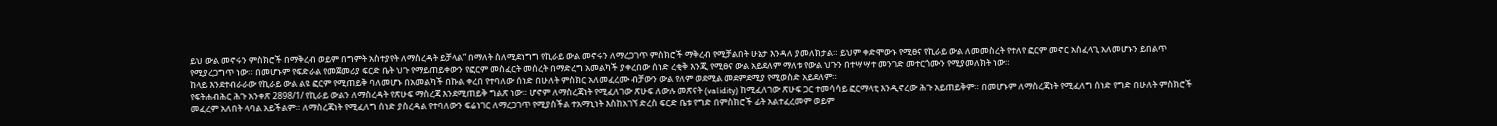ይህ ውል መኖሩን ምስክሮች በማቅረብ ወይም በግምት አስተያየት ለማስረዳት ይቻላል” በማለት ስለሚደነግግ የኪራይ ውል መኖሩን ለማረጋገጥ ምስክሮች ማቅረብ የሚቻልበት ሁኔታ እንዳለ ያመለክታል። ይህም ቀድሞውኑ የሚፀና የኪራይ ውል ለመመስረት የተለየ ፎርም መኖር አስፈላጊ አለመሆኑን ይበልጥ የሚያረጋግጥ ነው። በመሆኑም የፍድራል የመጀመሪያ ፍርድ ቤት ህጉ የማይጠይቀውን የፎርም መስፈርት መሰረት በማድረግ አመልካች ያቀረበው ሰነድ ረቂቅ እንጂ የሚፀና ውል አይደለም ማለቱ የውል ህጉን በተሣሣተ መንገድ መተርጎሙን የሚያመለክት ነው።
ከላይ እንደተብራራው የኪራይ ውል ልዩ ፎርም የሚጠይቅ ባለመሆኑ በአመልካች በኩል ቀረበ የተባለው ሰነድ በሁለት ምስክር አለመፈረሙ ብቻውን ውል የለም ወደሚል መደምደሚያ የሚወስድ አይደለም።
የፍትሐብሕር ሕጉ አንቀጽ 2898/1/ የኪራይ ውልን ለማስረዳት የጽሁፍ ማስረጃ እንደሚጠይቅ ግልጽ ነው። ሆኖም ለማስረጃነት የሚፈለገው ጽሁፍ ለውሉ መጽናት (validity) ከሚፈለገው ጽሁፍ ጋር ተመሳሳይ ፎርማላቲ እንዲኖረው ሕጉ አይጠይቅም። በመሆኑም ለማስረጃነት የሚፈለግ ሰነድ የግድ በሁለት ምስክሮች መፈረም አለበት ላባል አይችልም። ለማስረጃነት የሚፈለግ ሰነድ ያስረዳል የተባለውን ፍሬነገር ለማረጋገጥ የሚያስችል ተአማኒነት እስከአገኘ ድረስ ፍርድ ቤቱ የግድ በምስክሮች ፊት አልተፈረመም ወይም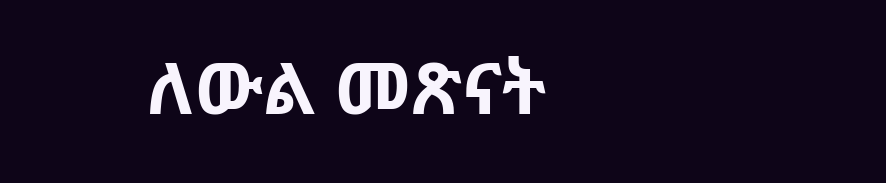ለውል መጽናት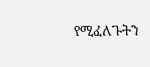የሚፈለጉትን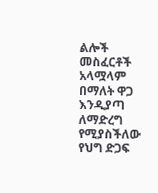ልሎች መስፈርቶች አላሟላም በማለት ዋጋ እንዲያጣ ለማድረግ የሚያስችለው የህግ ድጋፍ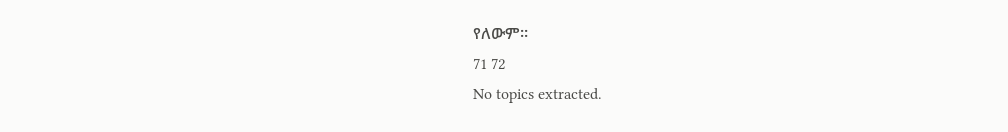የለውም።
71 72
No topics extracted.